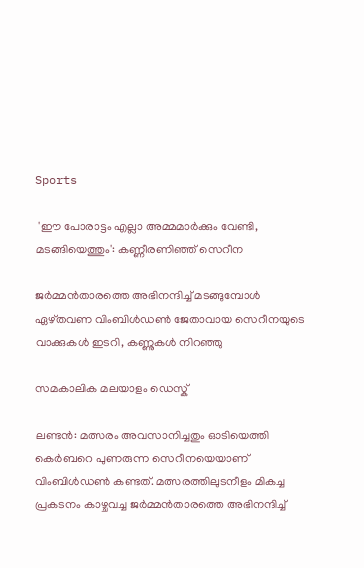Sports

 'ഈ പോരാട്ടം എല്ലാ അമ്മമാര്‍ക്കും വേണ്ടി, മടങ്ങിയെത്തും': കണ്ണീരണിഞ്ഞ് സെറീന

ജര്‍മ്മന്‍താരത്തെ അഭിനന്ദിച്ച് മടങ്ങുമ്പോള്‍ ഏഴ്തവണ വിംബിള്‍ഡണ്‍ ജേതാവായ സെറീനയുടെ വാക്കുകള്‍ ഇടറി, കണ്ണുകള്‍ നിറഞ്ഞു

സമകാലിക മലയാളം ഡെസ്ക്

ലണ്ടന്‍: മത്സരം അവസാനിച്ചതും ഓടിയെത്തി കെര്‍ബറെ പുണരുന്ന സെറീനയെയാണ് വിംബിള്‍ഡണ്‍ കണ്ടത്. മത്സരത്തിലുടനീളം മികച്ച പ്രകടനം കാഴ്ചവച്ച ജര്‍മ്മന്‍താരത്തെ അഭിനന്ദിച്ച്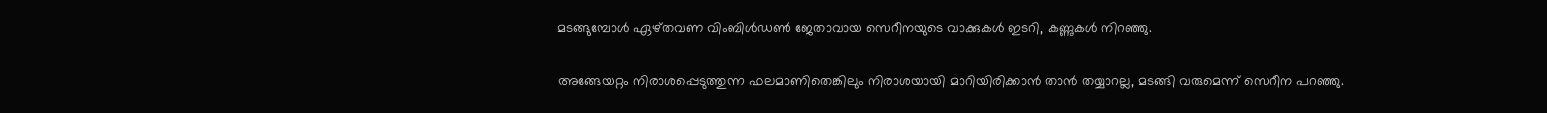മടങ്ങുമ്പോള്‍ ഏഴ്തവണ വിംബിള്‍ഡണ്‍ ജേതാവായ സെറീനയുടെ വാക്കുകള്‍ ഇടറി, കണ്ണുകള്‍ നിറഞ്ഞു.

അങ്ങേയറ്റം നിരാശപ്പെടുത്തുന്ന ഫലമാണിതെങ്കിലും നിരാശയായി മാറിയിരിക്കാന്‍ താന്‍ തയ്യാറല്ല, മടങ്ങി വരുമെന്ന് സെറീന പറഞ്ഞു.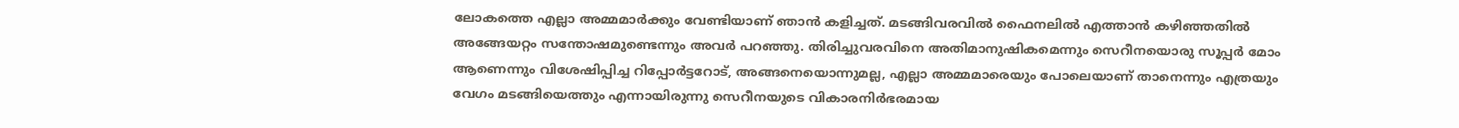ലോകത്തെ എല്ലാ അമ്മമാര്‍ക്കും വേണ്ടിയാണ് ഞാന്‍ കളിച്ചത്. മടങ്ങിവരവില്‍ ഫൈനലില്‍ എത്താന്‍ കഴിഞ്ഞതില്‍ അങ്ങേയറ്റം സന്തോഷമുണ്ടെന്നും അവര്‍ പറഞ്ഞു. തിരിച്ചുവരവിനെ അതിമാനുഷികമെന്നും സെറീനയൊരു സൂപ്പര്‍ മോം ആണെന്നും വിശേഷിപ്പിച്ച റിപ്പോര്‍ട്ടറോട്, അങ്ങനെയൊന്നുമല്ല, എല്ലാ അമ്മമാരെയും പോലെയാണ് താനെന്നും എത്രയും വേഗം മടങ്ങിയെത്തും എന്നായിരുന്നു സെറീനയുടെ വികാരനിര്‍ഭരമായ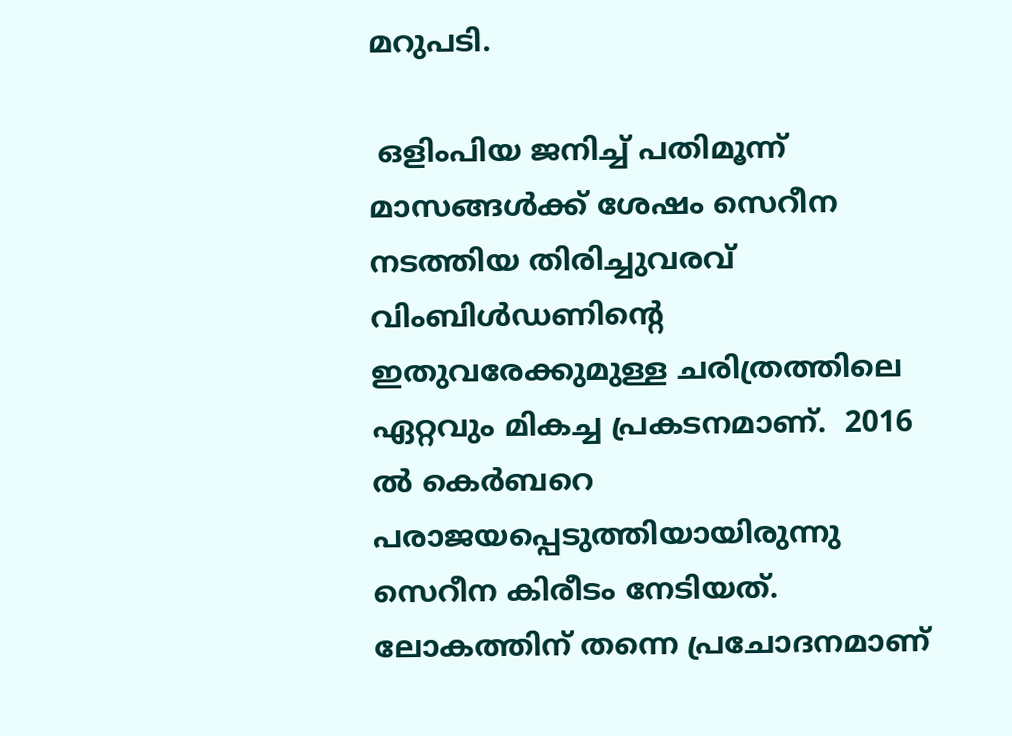മറുപടി.

 ഒളിംപിയ ജനിച്ച് പതിമൂന്ന് മാസങ്ങള്‍ക്ക് ശേഷം സെറീന നടത്തിയ തിരിച്ചുവരവ് വിംബിള്‍ഡണിന്റെ ഇതുവരേക്കുമുള്ള ചരിത്രത്തിലെ ഏറ്റവും മികച്ച പ്രകടനമാണ്.  2016 ല്‍ കെര്‍ബറെ പരാജയപ്പെടുത്തിയായിരുന്നു സെറീന കിരീടം നേടിയത്. ലോകത്തിന് തന്നെ പ്രചോദനമാണ്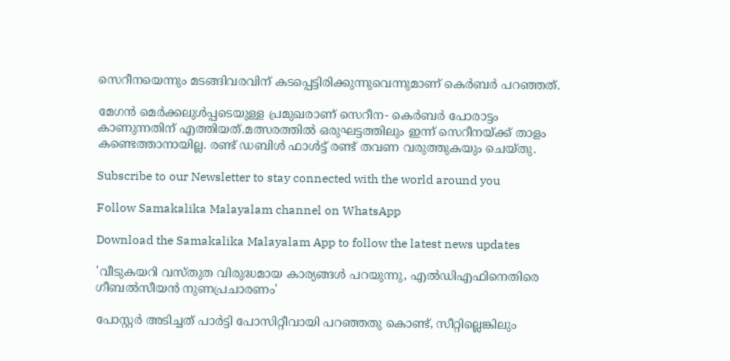സെറീനയെന്നും മടങ്ങിവരവിന് കടപ്പെട്ടിരിക്കുന്നുവെന്നുമാണ് കെര്‍ബര്‍ പറഞ്ഞത്.

മേഗന്‍ മെര്‍ക്കലുള്‍പ്പടെയുള്ള പ്രമുഖരാണ് സെറീന- കെര്‍ബര്‍ പോരാട്ടം കാണുന്നതിന് എത്തിയത്.മത്സരത്തില്‍ ഒരുഘട്ടത്തിലും ഇന്ന് സെറീനയ്ക്ക് താളം കണ്ടെത്താനായില്ല. രണ്ട് ഡബിള്‍ ഫാള്‍ട്ട് രണ്ട് തവണ വരുത്തുകയും ചെയ്തു.

Subscribe to our Newsletter to stay connected with the world around you

Follow Samakalika Malayalam channel on WhatsApp

Download the Samakalika Malayalam App to follow the latest news updates

'വീടുകയറി വസ്തുത വിരുദ്ധമായ കാര്യങ്ങള്‍ പറയുന്നു, എല്‍ഡിഎഫിനെതിരെ ഗീബല്‍സീയന്‍ നുണപ്രചാരണം'

പോസ്റ്റര്‍ അടിച്ചത് പാര്‍ട്ടി പോസിറ്റീവായി പറഞ്ഞതു കൊണ്ട്, സീറ്റില്ലെങ്കിലും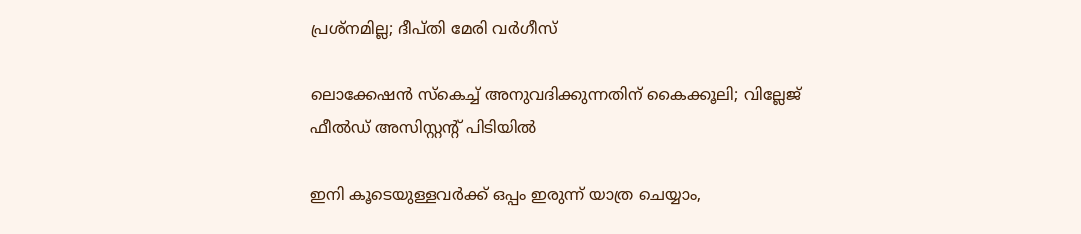പ്രശ്‌നമില്ല; ദീപ്തി മേരി വര്‍ഗീസ്

ലൊക്കേഷന്‍ സ്‌കെച്ച് അനുവദിക്കുന്നതിന് കൈക്കൂലി; വില്ലേജ് ഫീല്‍ഡ് അസിസ്റ്റന്റ് പിടിയില്‍

ഇനി കൂടെയുള്ളവര്‍ക്ക് ഒപ്പം ഇരുന്ന് യാത്ര ചെയ്യാം,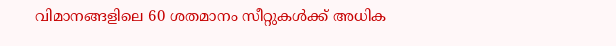വിമാനങ്ങളിലെ 60 ശതമാനം സീറ്റുകള്‍ക്ക് അധിക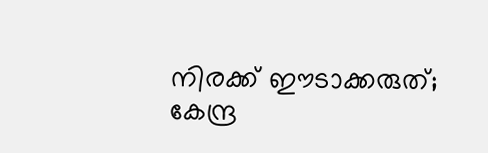നിരക്ക് ഈടാക്കരുത്; കേന്ദ്ര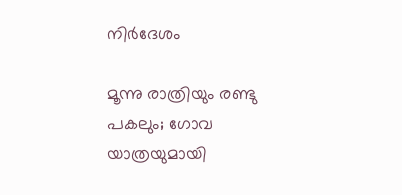നിര്‍ദേശം

മൂന്നു രാത്രിയും രണ്ടു പകലും; ഗോവ യാത്രയുമായി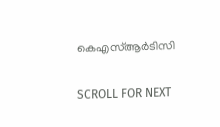കെഎസ്ആര്‍ടിസി

SCROLL FOR NEXT